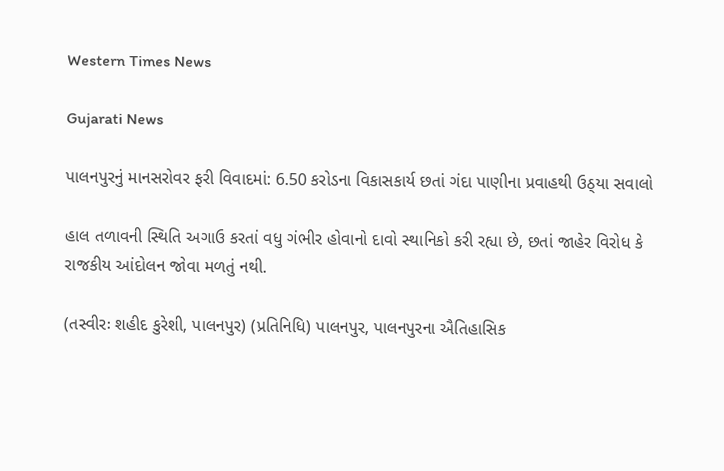Western Times News

Gujarati News

પાલનપુરનું માનસરોવર ફરી વિવાદમાં: 6.50 કરોડના વિકાસકાર્ય છતાં ગંદા પાણીના પ્રવાહથી ઉઠ્‌યા સવાલો

હાલ તળાવની સ્થિતિ અગાઉ કરતાં વધુ ગંભીર હોવાનો દાવો સ્થાનિકો કરી રહ્યા છે, છતાં જાહેર વિરોધ કે રાજકીય આંદોલન જોવા મળતું નથી.

(તસ્વીરઃ શહીદ કુરેશી, પાલનપુર) (પ્રતિનિધિ) પાલનપુર, પાલનપુરના ઐતિહાસિક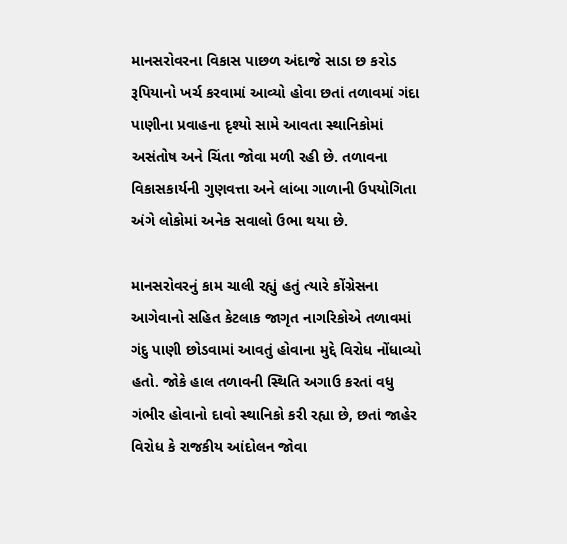માનસરોવરના વિકાસ પાછળ અંદાજે સાડા છ કરોડ રૂપિયાનો ખર્ચ કરવામાં આવ્યો હોવા છતાં તળાવમાં ગંદા પાણીના પ્રવાહના દૃશ્યો સામે આવતા સ્થાનિકોમાં અસંતોષ અને ચિંતા જોવા મળી રહી છે. તળાવના વિકાસકાર્યની ગુણવત્તા અને લાંબા ગાળાની ઉપયોગિતા અંગે લોકોમાં અનેક સવાલો ઉભા થયા છે.

માનસરોવરનું કામ ચાલી રહ્યું હતું ત્યારે કોંગ્રેસના આગેવાનો સહિત કેટલાક જાગૃત નાગરિકોએ તળાવમાં ગંદુ પાણી છોડવામાં આવતું હોવાના મુદ્દે વિરોધ નોંધાવ્યો હતો. જોકે હાલ તળાવની સ્થિતિ અગાઉ કરતાં વધુ ગંભીર હોવાનો દાવો સ્થાનિકો કરી રહ્યા છે, છતાં જાહેર વિરોધ કે રાજકીય આંદોલન જોવા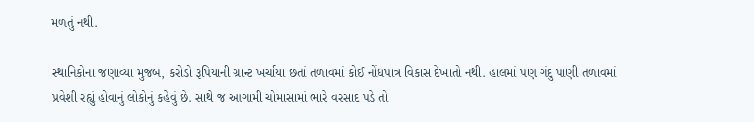મળતું નથી.

સ્થાનિકોના જણાવ્યા મુજબ, કરોડો રૂપિયાની ગ્રાન્ટ ખર્ચાયા છતાં તળાવમાં કોઈ નોંધપાત્ર વિકાસ દેખાતો નથી. હાલમાં પણ ગંદુ પાણી તળાવમાં પ્રવેશી રહ્યું હોવાનું લોકોનું કહેવું છે. સાથે જ આગામી ચોમાસામાં ભારે વરસાદ પડે તો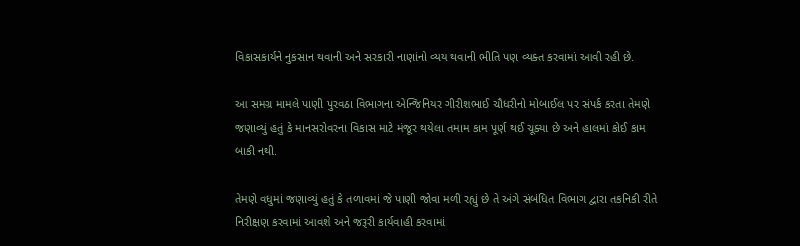વિકાસકાર્યને નુકસાન થવાની અને સરકારી નાણાંનો વ્યય થવાની ભીતિ પણ વ્યક્ત કરવામાં આવી રહી છે.

આ સમગ્ર મામલે પાણી પુરવઠા વિભાગના એન્જિનિયર ગીરીશભાઈ ચૌધરીનો મોબાઈલ પર સંપર્ક કરતા તેમણે જણાવ્યું હતું કે માનસરોવરના વિકાસ માટે મંજૂર થયેલા તમામ કામ પૂર્ણ થઈ ચૂક્યા છે અને હાલમાં કોઈ કામ બાકી નથી.

તેમણે વધુમાં જણાવ્યું હતું કે તળાવમાં જે પાણી જોવા મળી રહ્યું છે તે અંગે સંબંધિત વિભાગ દ્વારા તકનિકી રીતે નિરીક્ષણ કરવામાં આવશે અને જરૂરી કાર્યવાહી કરવામાં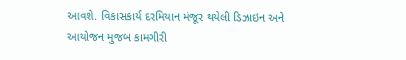આવશે. વિકાસકાર્ય દરમિયાન મંજૂર થયેલી ડિઝાઇન અને આયોજન મુજબ કામગીરી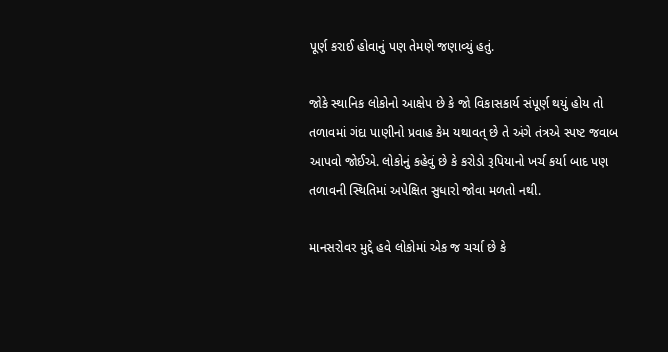પૂર્ણ કરાઈ હોવાનું પણ તેમણે જણાવ્યું હતું.

જોકે સ્થાનિક લોકોનો આક્ષેપ છે કે જો વિકાસકાર્ય સંપૂર્ણ થયું હોય તો તળાવમાં ગંદા પાણીનો પ્રવાહ કેમ યથાવત્ છે તે અંગે તંત્રએ સ્પષ્ટ જવાબ આપવો જોઈએ. લોકોનું કહેવું છે કે કરોડો રૂપિયાનો ખર્ચ કર્યા બાદ પણ તળાવની સ્થિતિમાં અપેક્ષિત સુધારો જોવા મળતો નથી.

માનસરોવર મુદ્દે હવે લોકોમાં એક જ ચર્ચા છે કે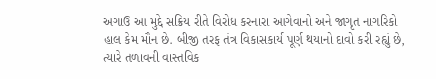અગાઉ આ મુદ્દે સક્રિય રીતે વિરોધ કરનારા આગેવાનો અને જાગૃત નાગરિકો હાલ કેમ મૌન છે. બીજી તરફ તંત્ર વિકાસકાર્ય પૂર્ણ થયાનો દાવો કરી રહ્યું છે, ત્યારે તળાવની વાસ્તવિક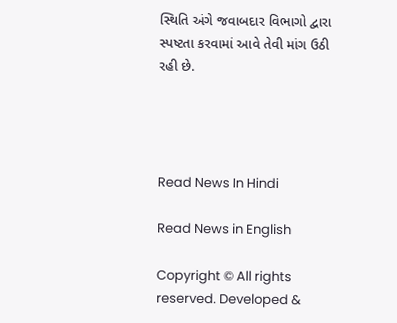સ્થિતિ અંગે જવાબદાર વિભાગો દ્વારા સ્પષ્ટતા કરવામાં આવે તેવી માંગ ઉઠી રહી છે.




Read News In Hindi

Read News in English

Copyright © All rights reserved. Developed &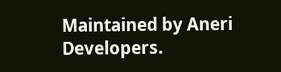Maintained by Aneri Developers.